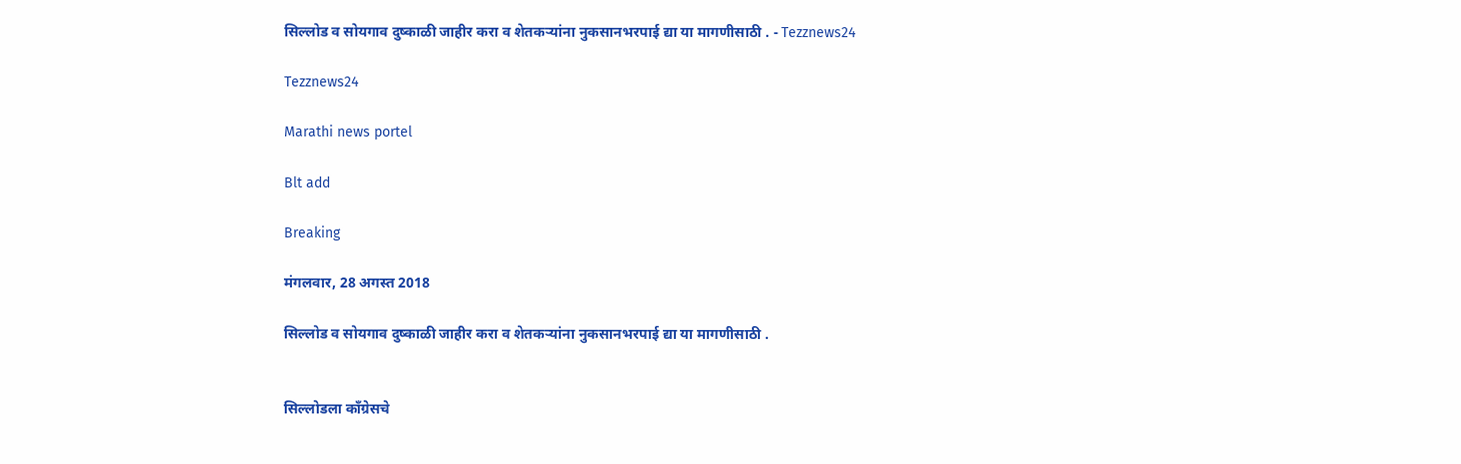सिल्लोड व सोयगाव दुष्काळी जाहीर करा व शेतकऱ्यांना नुकसानभरपाई द्या या मागणीसाठी . - Tezznews24

Tezznews24

Marathi news portel

Blt add

Breaking

मंगलवार, 28 अगस्त 2018

सिल्लोड व सोयगाव दुष्काळी जाहीर करा व शेतकऱ्यांना नुकसानभरपाई द्या या मागणीसाठी .


सिल्लोडला काँग्रेसचे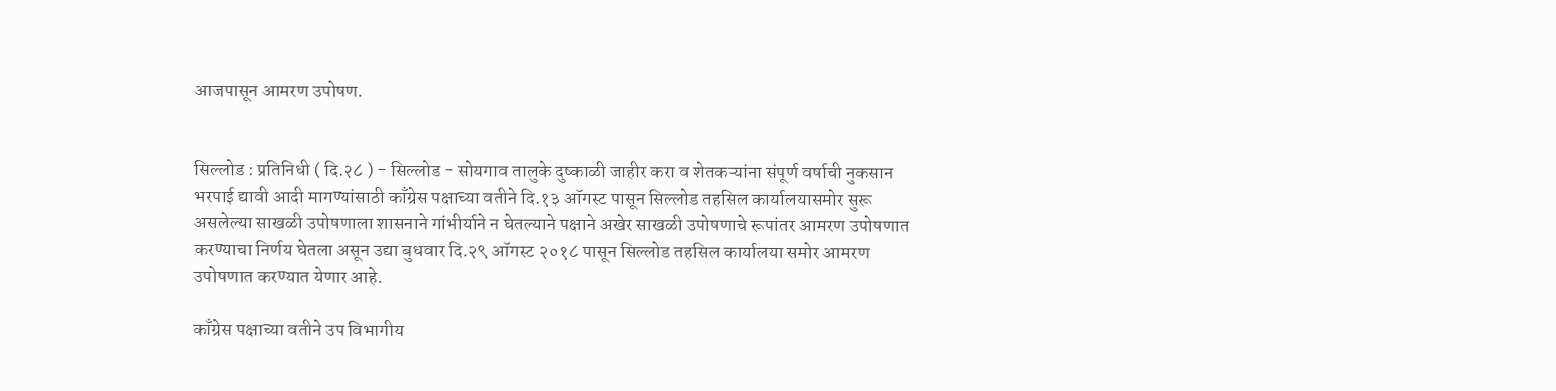आजपासून आमरण उपोषण.


सिल्लोड : प्रतिनिधी ( दि.२८ ) - सिल्लोड - सोयगाव तालुके दुष्काळी जाहीर करा व शेतकऱ्यांना संपूर्ण वर्षाची नुकसान भरपाई द्यावी आदी मागण्यांसाठी काँग्रेस पक्षाच्या वतीने दि.१३ ऑगस्ट पासून सिल्लोड तहसिल कार्यालयासमोर सुरू असलेल्या साखळी उपोषणाला शासनाने गांभीर्याने न घेतल्याने पक्षाने अखेर साखळी उपोषणाचे रूपांतर आमरण उपोषणात करण्याचा निर्णय घेतला असून उद्या बुधवार दि.२९ ऑगस्ट २०१८ पासून सिल्लोड तहसिल कार्यालया समोर आमरण उपोषणात करण्यात येणार आहे.

काँग्रेस पक्षाच्या वतीने उप विभागीय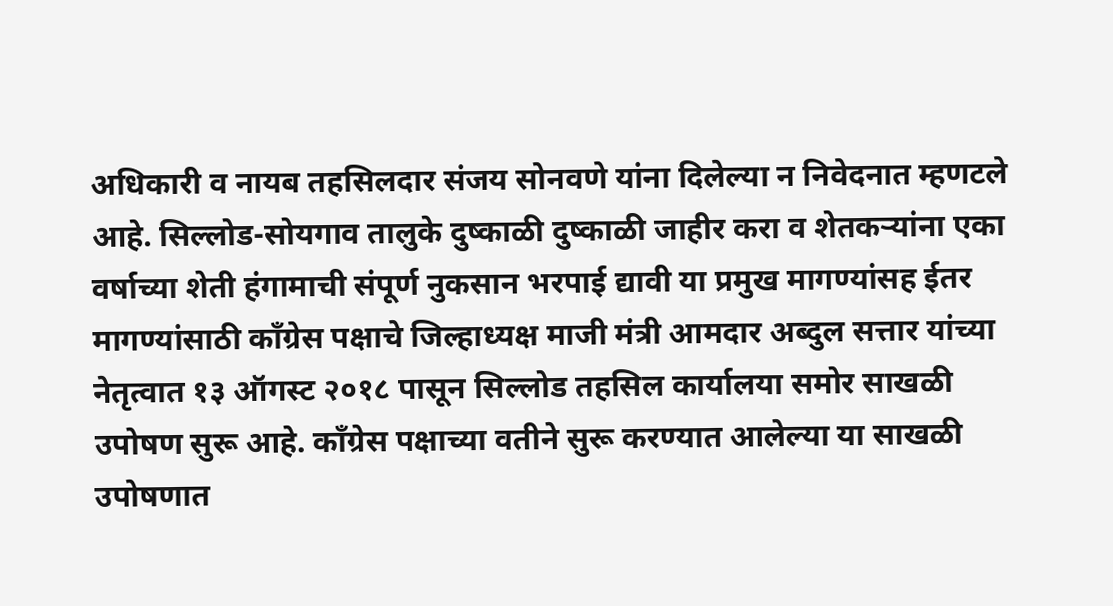अधिकारी व नायब तहसिलदार संजय सोनवणे यांना दिलेल्या न निवेदनात म्हणटले आहे. सिल्लोड-सोयगाव तालुके दुष्काळी दुष्काळी जाहीर करा व शेतकऱ्यांना एका वर्षाच्या शेती हंगामाची संपूर्ण नुकसान भरपाई द्यावी या प्रमुख मागण्यांसह ईतर मागण्यांसाठी काँग्रेस पक्षाचे जिल्हाध्यक्ष माजी मंत्री आमदार अब्दुल सत्तार यांच्या नेतृत्वात १३ ऑगस्ट २०१८ पासून सिल्लोड तहसिल कार्यालया समोर साखळी उपोषण सुरू आहे. काँग्रेस पक्षाच्या वतीने सुरू करण्यात आलेल्या या साखळी उपोषणात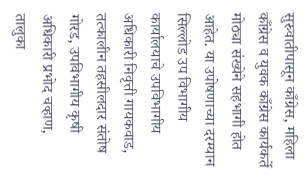सुरुवातीपासून काँग्रेस, महिला काँग्रेस व युवक काँग्रेस कार्यकर्ते मोठ्या संख्येने सहभागी होत आहेत. या उपोषणाच्या दरम्यान सिल्लोड उप विभागीय कार्यालयाचे उपविभागीय अधिकारी निवृत्ती गायकवाड, तत्कालीन तहसीलदार संतोष गोरड, उपविभागीय कृषी अधिकारी प्रभोद चव्हाण, तालुका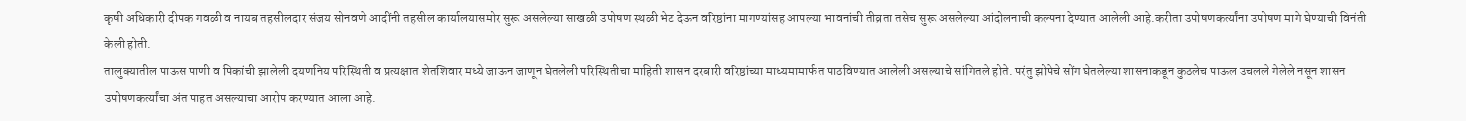कृषी अधिकारी दीपक गवळी व नायब तहसीलदार संजय सोनवणे आदींनी तहसील कार्यालयासमोर सुरू असलेल्या साखळी उपोषण स्थळी भेट देऊन वरिष्ठांना मागण्यांसह आपल्या भावनांची तीव्रता तसेच सुरू असलेल्या आंदोलनाची कल्पना देण्यात आलेली आहे.करीता उपोषणकर्त्यांना उपोषण मागे घेण्याची विनंती केली होती.
तालुक्यातील पाऊस पाणी व पिकांची झालेली दयणनिय परिस्थिती व प्रत्यक्षात शेतशिवार मध्ये जाऊन जाणून घेतलेली परिस्थितीचा माहिती शासन दरबारी वरिष्ठांच्या माध्यमामार्फत पाठविण्यात आलेली असल्याचे सांगितले होते. परंतु झोपेचे सोंग घेतलेल्या शासनाकडून कुठलेच पाऊल उचलले गेलेले नसून शासन उपोषणकर्त्यांचा अंत पाहत असल्याचा आरोप करण्यात आला आहे.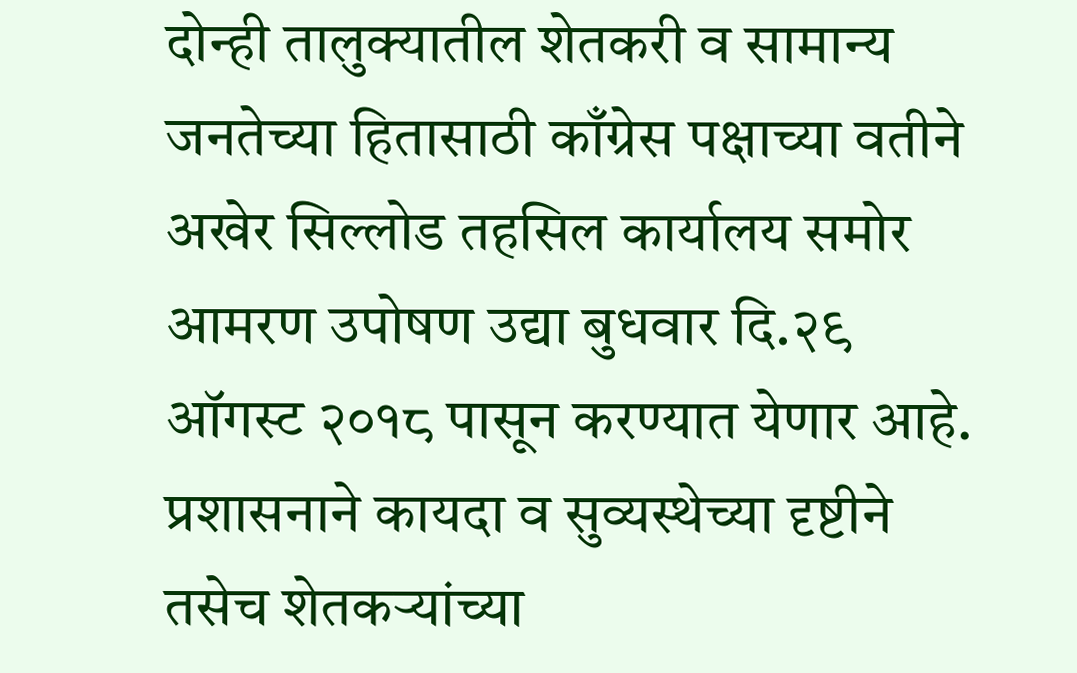दोन्ही तालुक्यातील शेतकरी व सामान्य जनतेच्या हितासाठी काँग्रेस पक्षाच्या वतीने अखेर सिल्लोड तहसिल कार्यालय समोर आमरण उपोषण उद्या बुधवार दि.२९ ऑगस्ट २०१८ पासून करण्यात येणार आहे. प्रशासनाने कायदा व सुव्यस्थेच्या दृष्टीने तसेच शेतकऱ्यांच्या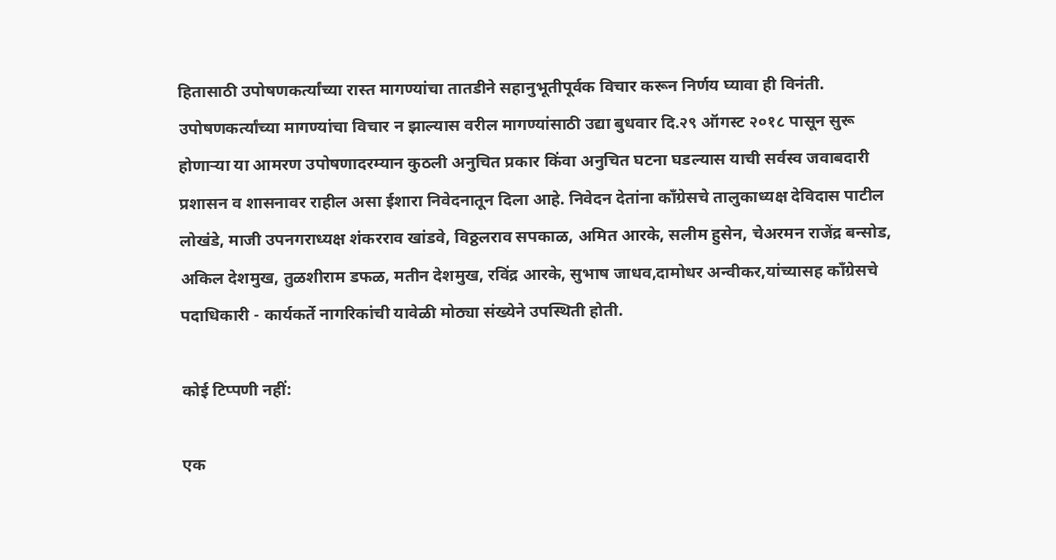हितासाठी उपोषणकर्त्यांच्या रास्त मागण्यांचा तातडीने सहानुभूतीपूर्वक विचार करून निर्णय घ्यावा ही विनंती. उपोषणकर्त्यांच्या मागण्यांचा विचार न झाल्यास वरील मागण्यांसाठी उद्या बुधवार दि.२९ ऑगस्ट २०१८ पासून सुरू होणाऱ्या या आमरण उपोषणादरम्यान कुठली अनुचित प्रकार किंवा अनुचित घटना घडल्यास याची सर्वस्व जवाबदारी प्रशासन व शासनावर राहील असा ईशारा निवेदनातून दिला आहे. निवेदन देतांना काँग्रेसचे तालुकाध्यक्ष देविदास पाटील लोखंडे, माजी उपनगराध्यक्ष शंकरराव खांडवे, विठ्ठलराव सपकाळ, अमित आरके, सलीम हुसेन, चेअरमन राजेंद्र बन्सोड, अकिल देशमुख, तुळशीराम डफळ, मतीन देशमुख, रविंद्र आरके, सुभाष जाधव,दामोधर अन्वीकर,यांच्यासह काँग्रेसचे पदाधिकारी - कार्यकर्ते नागरिकांची यावेळी मोठ्या संख्येने उपस्थिती होती.

कोई टिप्पणी नहीं:

एक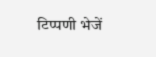टिप्पणी भेजें